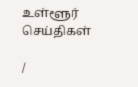உள்ளூர் செய்திகள்

/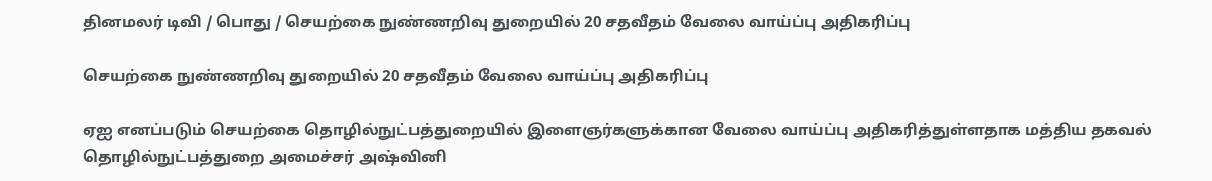தினமலர் டிவி / பொது / செயற்கை நுண்ணறிவு துறையில் 20 சதவீதம் வேலை வாய்ப்பு அதிகரிப்பு

செயற்கை நுண்ணறிவு துறையில் 20 சதவீதம் வேலை வாய்ப்பு அதிகரிப்பு

ஏஐ எனப்படும் செயற்கை தொழில்நுட்பத்துறையில் இளைஞர்களுக்கான வேலை வாய்ப்பு அதிகரித்துள்ளதாக மத்திய தகவல் தொழில்நுட்பத்துறை அமைச்சர் அஷ்வினி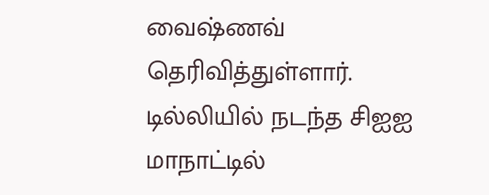வைஷ்ணவ் தெரிவித்துள்ளார். டில்லியில் நடந்த சிஐஐ மாநாட்டில்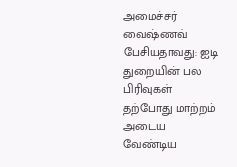அமைச்சர் வைஷ்ணவ் பேசியதாவது: ஐடி துறையின் பல பிரிவுகள் தற்போது மாற்றம் அடைய வேண்டிய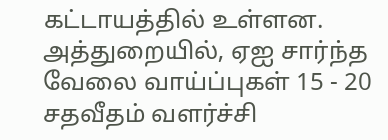கட்டாயத்தில் உள்ளன. அத்துறையில், ஏஐ சார்ந்த வேலை வாய்ப்புகள் 15 - 20 சதவீதம் வளர்ச்சி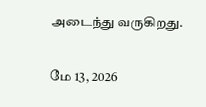அடைந்து வருகிறது.

மே 13, 2026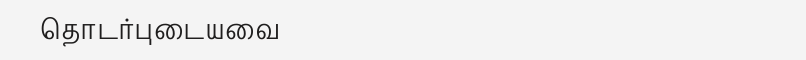தொடர்புடையவை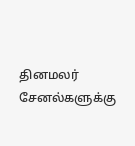தினமலர் சேனல்களுக்கு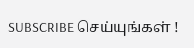SUBSCRIBE செய்யுங்கள் !